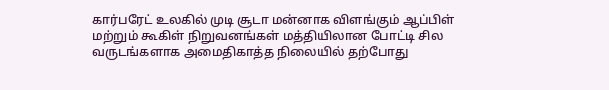கார்பரேட் உலகில் முடி சூடா மன்னாக விளங்கும் ஆப்பிள் மற்றும் கூகிள் நிறுவனங்கள் மத்தியிலான போட்டி சில வருடங்களாக அமைதிகாத்த நிலையில் தற்போது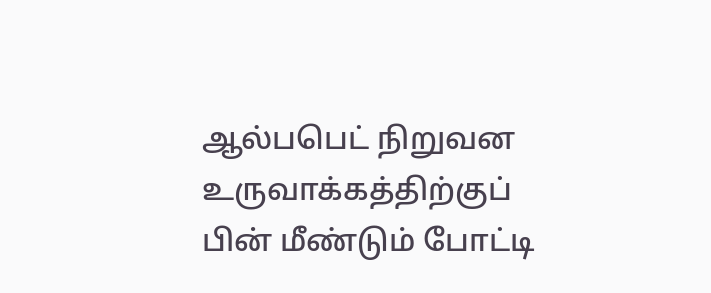ஆல்பபெட் நிறுவன உருவாக்கத்திற்குப் பின் மீண்டும் போட்டி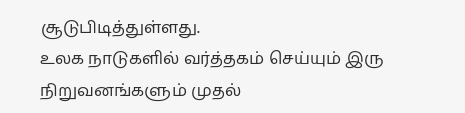சூடுபிடித்துள்ளது.
உலக நாடுகளில் வர்த்தகம் செய்யும் இரு நிறுவனங்களும் முதல்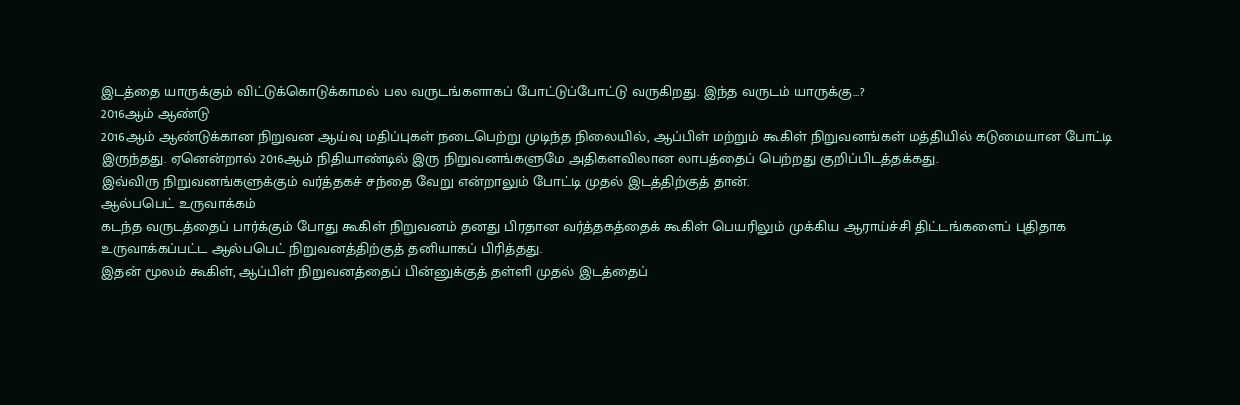இடத்தை யாருக்கும் விட்டுக்கொடுக்காமல் பல வருடங்களாகப் போட்டுப்போட்டு வருகிறது. இந்த வருடம் யாருக்கு...?
2016ஆம் ஆண்டு
2016ஆம் ஆண்டுக்கான நிறுவன ஆய்வு மதிப்புகள் நடைபெற்று முடிந்த நிலையில், ஆப்பிள் மற்றும் கூகிள் நிறுவனங்கள் மத்தியில் கடுமையான போட்டி இருந்தது. ஏனென்றால் 2016ஆம் நிதியாண்டில் இரு நிறுவனங்களுமே அதிகளவிலான லாபத்தைப் பெற்றது குறிப்பிடத்தக்கது.
இவ்விரு நிறுவனங்களுக்கும் வர்த்தகச் சந்தை வேறு என்றாலும் போட்டி முதல் இடத்திற்குத் தான்.
ஆல்பபெட் உருவாக்கம்
கடந்த வருடத்தைப் பார்க்கும் போது கூகிள் நிறுவனம் தனது பிரதான வர்த்தகத்தைக் கூகிள் பெயரிலும் முக்கிய ஆராய்ச்சி திட்டங்களைப் புதிதாக உருவாக்கப்பட்ட ஆல்பபெட் நிறுவனத்திற்குத் தனியாகப் பிரித்தது.
இதன் மூலம் கூகிள், ஆப்பிள் நிறுவனத்தைப் பின்னுக்குத் தள்ளி முதல் இடத்தைப்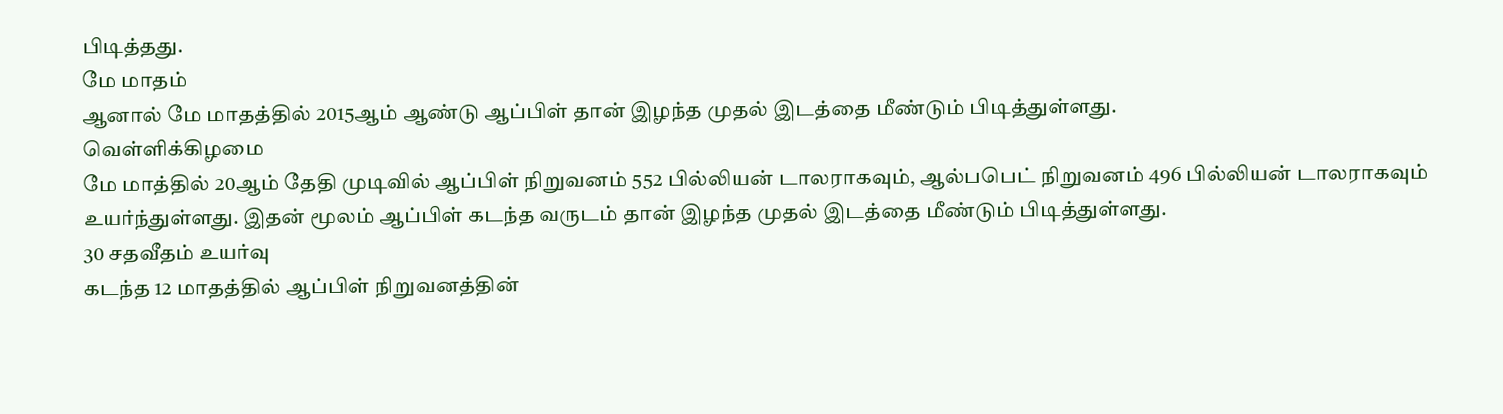பிடித்தது.
மே மாதம்
ஆனால் மே மாதத்தில் 2015ஆம் ஆண்டு ஆப்பிள் தான் இழந்த முதல் இடத்தை மீண்டும் பிடித்துள்ளது.
வெள்ளிக்கிழமை
மே மாத்தில் 20ஆம் தேதி முடிவில் ஆப்பிள் நிறுவனம் 552 பில்லியன் டாலராகவும், ஆல்பபெட் நிறுவனம் 496 பில்லியன் டாலராகவும் உயர்ந்துள்ளது. இதன் மூலம் ஆப்பிள் கடந்த வருடம் தான் இழந்த முதல் இடத்தை மீண்டும் பிடித்துள்ளது.
30 சதவீதம் உயர்வு
கடந்த 12 மாதத்தில் ஆப்பிள் நிறுவனத்தின்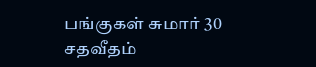பங்குகள் சுமார் 30 சதவீதம்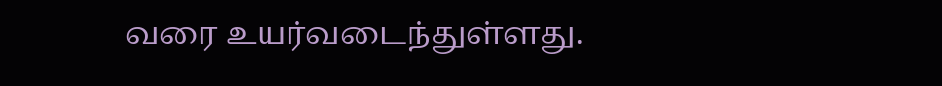வரை உயர்வடைந்துள்ளது.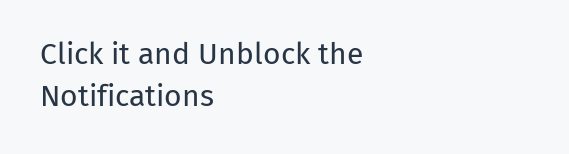Click it and Unblock the Notifications